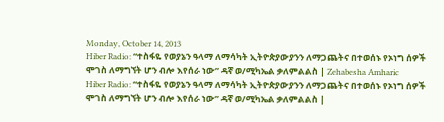Monday, October 14, 2013
Hiber Radio: “ተስፋዬ የወያኔን ዓላማ ለማሳካት ኢትዮጵያውያንን ለማጋጨትና በተወሰኑ የኦነግ ሰዎች ሞገስ ለማግኘት ሆን ብሎ እየሰራ ነው” ዳኛ ወ/ሚካኤል ቃለምልልስ | Zehabesha Amharic
Hiber Radio: “ተስፋዬ የወያኔን ዓላማ ለማሳካት ኢትዮጵያውያንን ለማጋጨትና በተወሰኑ የኦነግ ሰዎች ሞገስ ለማግኘት ሆን ብሎ እየሰራ ነው” ዳኛ ወ/ሚካኤል ቃለምልልስ |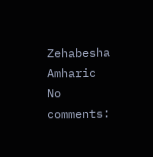Zehabesha Amharic
No comments: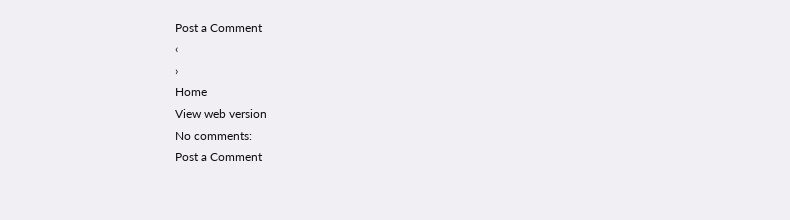Post a Comment
‹
›
Home
View web version
No comments:
Post a Comment